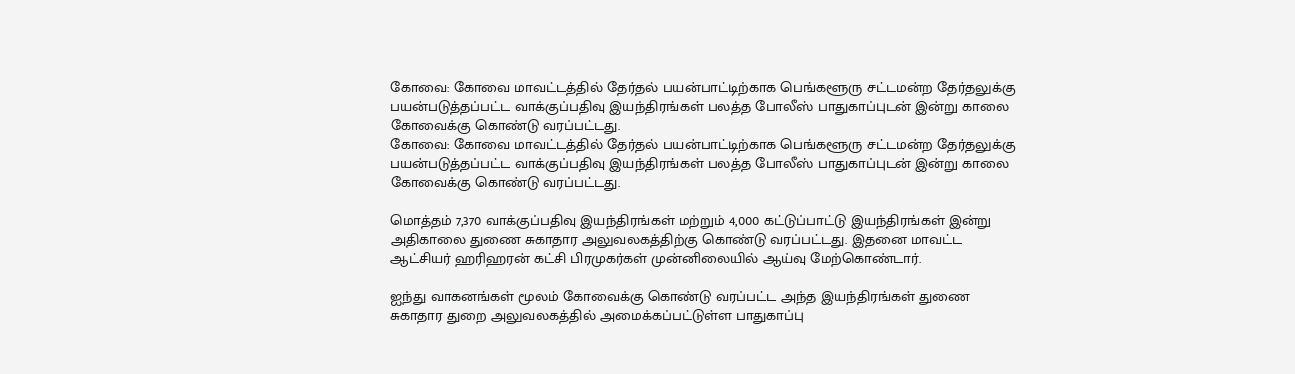கோவை: கோவை மாவட்டத்தில் தேர்தல் பயன்பாட்டிற்காக பெங்களூரு சட்டமன்ற தேர்தலுக்கு பயன்படுத்தப்பட்ட வாக்குப்பதிவு இயந்திரங்கள் பலத்த போலீஸ் பாதுகாப்புடன் இன்று காலை கோவைக்கு கொண்டு வரப்பட்டது.
கோவை: கோவை மாவட்டத்தில் தேர்தல் பயன்பாட்டிற்காக பெங்களூரு சட்டமன்ற தேர்தலுக்கு பயன்படுத்தப்பட்ட வாக்குப்பதிவு இயந்திரங்கள் பலத்த போலீஸ் பாதுகாப்புடன் இன்று காலை கோவைக்கு கொண்டு வரப்பட்டது.

மொத்தம் 7,370 வாக்குப்பதிவு இயந்திரங்கள் மற்றும் 4,000 கட்டுப்பாட்டு இயந்திரங்கள் இன்று அதிகாலை துணை சுகாதார அலுவலகத்திற்கு கொண்டு வரப்பட்டது. இதனை மாவட்ட ஆட்சியர் ஹரிஹரன் கட்சி பிரமுகர்கள் முன்னிலையில் ஆய்வு மேற்கொண்டார்.

ஐந்து வாகனங்கள் மூலம் கோவைக்கு கொண்டு வரப்பட்ட அந்த இயந்திரங்கள் துணை சுகாதார துறை அலுவலகத்தில் அமைக்கப்பட்டுள்ள பாதுகாப்பு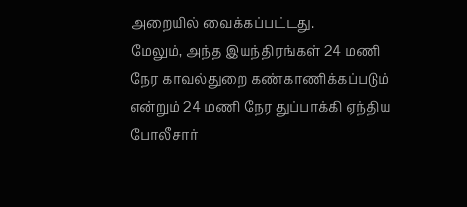அறையில் வைக்கப்பட்டது.
மேலும், அந்த இயந்திரங்கள் 24 மணி நேர காவல்துறை கண்காணிக்கப்படும் என்றும் 24 மணி நேர துப்பாக்கி ஏந்திய போலீசார்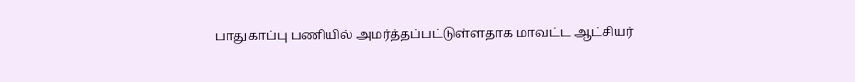பாதுகாப்பு பணியில் அமர்த்தப்பட்டுள்ளதாக மாவட்ட ஆட்சியர்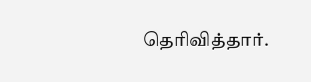தெரிவித்தார்.